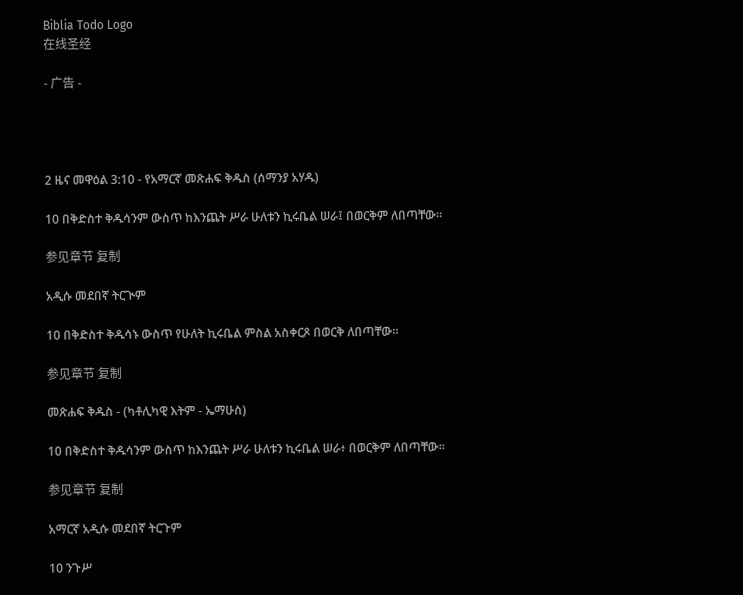Biblia Todo Logo
在线圣经

- 广告 -




2 ዜና መዋዕል 3:10 - የአማርኛ መጽሐፍ ቅዱስ (ሰማንያ አሃዱ)

10 በቅድስተ ቅዱሳንም ውስጥ ከእንጨት ሥራ ሁለቱን ኪሩቤል ሠራ፤ በወርቅም ለበጣቸው።

参见章节 复制

አዲሱ መደበኛ ትርጒም

10 በቅድስተ ቅዱሳኑ ውስጥ የሁለት ኪሩቤል ምስል አስቀርጾ በወርቅ ለበጣቸው።

参见章节 复制

መጽሐፍ ቅዱስ - (ካቶሊካዊ እትም - ኤማሁስ)

10 በቅድስተ ቅዱሳንም ውስጥ ከእንጨት ሥራ ሁለቱን ኪሩቤል ሠራ፥ በወርቅም ለበጣቸው።

参见章节 复制

አማርኛ አዲሱ መደበኛ ትርጉም

10 ንጉሥ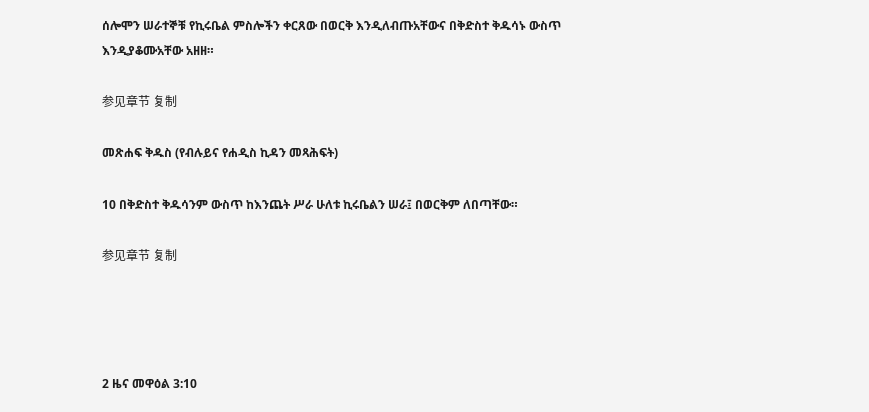ሰሎሞን ሠራተኞቹ የኪሩቤል ምስሎችን ቀርጸው በወርቅ እንዲለብጡአቸውና በቅድስተ ቅዱሳኑ ውስጥ እንዲያቆሙአቸው አዘዘ።

参见章节 复制

መጽሐፍ ቅዱስ (የብሉይና የሐዲስ ኪዳን መጻሕፍት)

10 በቅድስተ ቅዱሳንም ውስጥ ከእንጨት ሥራ ሁለቱ ኪሩቤልን ሠራ፤ በወርቅም ለበጣቸው።

参见章节 复制




2 ዜና መዋዕል 3:10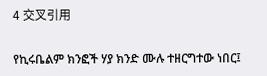4 交叉引用

የኪሩቤልም ክንፎች ሃያ ክንድ ሙሉ ተዘርግተው ነበር፤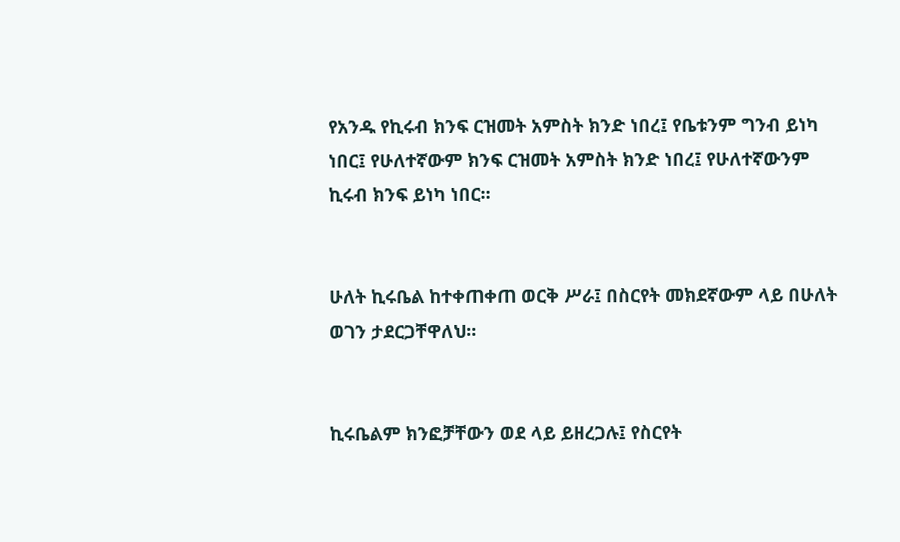የአንዱ የኪሩብ ክንፍ ርዝመት አምስት ክንድ ነበረ፤ የቤቱንም ግንብ ይነካ ነበር፤ የሁለተኛውም ክንፍ ርዝመት አምስት ክንድ ነበረ፤ የሁለተኛውንም ኪሩብ ክንፍ ይነካ ነበር።


ሁለት ኪሩቤል ከተቀጠቀጠ ወርቅ ሥራ፤ በስርየት መክደኛውም ላይ በሁለት ወገን ታደርጋቸዋለህ።


ኪሩቤልም ክንፎቻቸውን ወደ ላይ ይዘረጋሉ፤ የስርየት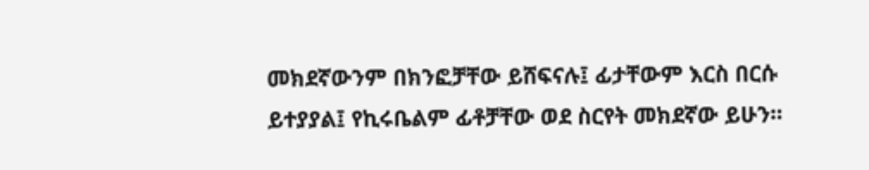መክደኛውንም በክንፎቻቸው ይሸፍናሉ፤ ፊታቸውም እርስ በርሱ ይተያያል፤ የኪሩቤልም ፊቶቻቸው ወደ ስርየት መክደኛው ይሁን።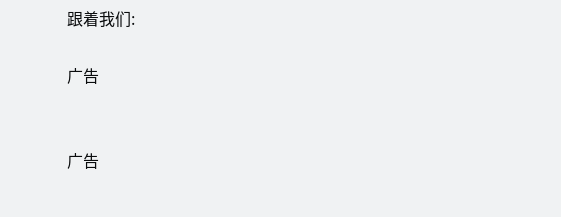跟着我们:

广告


广告